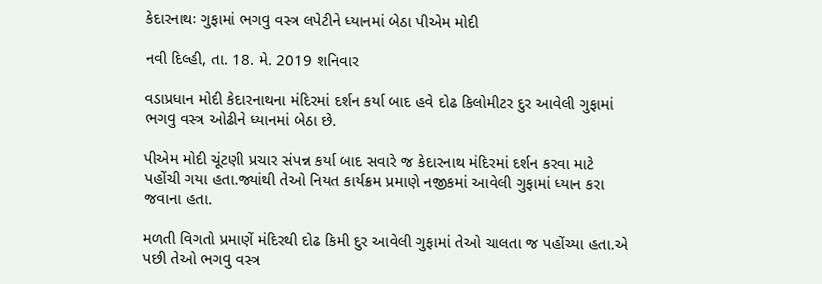કેદારનાથઃ ગુફામાં ભગવુ વસ્ત્ર લપેટીને ધ્યાનમાં બેઠા પીએમ મોદી

નવી દિલ્હી, તા. 18. મે. 2019 શનિવાર

વડાપ્રધાન મોદી કેદારનાથના મંદિરમાં દર્શન કર્યા બાદ હવે દોઢ કિલોમીટર દુર આવેલી ગુફામાં ભગવુ વસ્ત્ર ઓઢીને ધ્યાનમાં બેઠા છે.

પીએમ મોદી ચૂંટણી પ્રચાર સંપન્ન કર્યા બાદ સવારે જ કેદારનાથ મંદિરમાં દર્શન કરવા માટે પહોંચી ગયા હતા.જ્યાંથી તેઓ નિયત કાર્યક્રમ પ્રમાણે નજીકમાં આવેલી ગુફામાં ધ્યાન કરા જવાના હતા.

મળતી વિગતો પ્રમાણેં મંદિરથી દોઢ કિમી દુર આવેલી ગુફામાં તેઓ ચાલતા જ પહોંચ્યા હતા.એ પછી તેઓ ભગવુ વસ્ત્ર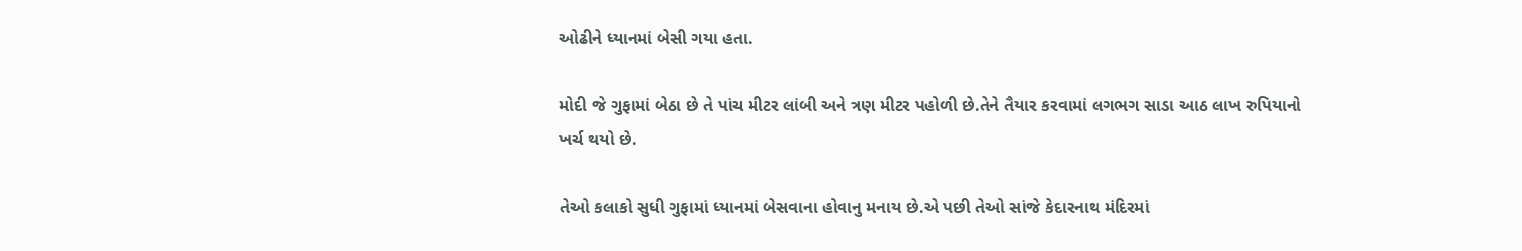ઓઢીને ધ્યાનમાં બેસી ગયા હતા.

મોદી જે ગુફામાં બેઠા છે તે પાંચ મીટર લાંબી અને ત્રણ મીટર પહોળી છે.તેને તૈયાર કરવામાં લગભગ સાડા આઠ લાખ રુપિયાનો ખર્ચ થયો છે.

તેઓ કલાકો સુધી ગુફામાં ધ્યાનમાં બેસવાના હોવાનુ મનાય છે.એ પછી તેઓ સાંજે કેદારનાથ મંદિરમાં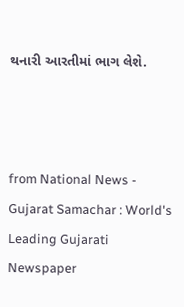થનારી આરતીમાં ભાગ લેશે.



from National News - Gujarat Samachar : World's Leading Gujarati Newspaper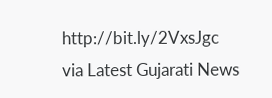http://bit.ly/2VxsJgc
via Latest Gujarati News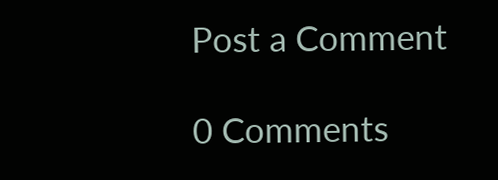Post a Comment

0 Comments